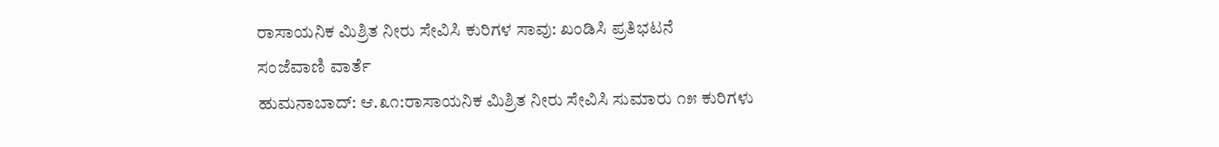ರಾಸಾಯನಿಕ ಮಿಶ್ರಿತ ನೀರು ಸೇವಿಸಿ ಕುರಿಗಳ ಸಾವು: ಖಂಡಿಸಿ ಪ್ರತಿಭಟನೆ
ಸಂಜೆವಾಣಿ ವಾರ್ತೆ
ಹುಮನಾಬಾದ್: ಆ.೩೧:ರಾಸಾಯನಿಕ ಮಿಶ್ರಿತ ನೀರು ಸೇವಿಸಿ ಸುಮಾರು ೧೫ ಕುರಿಗಳು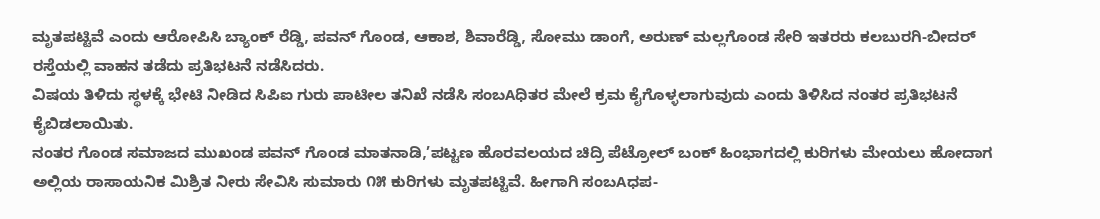ಮೃತಪಟ್ಟಿವೆ ಎಂದು ಆರೋಪಿಸಿ ಬ್ಯಾಂಕ್ ರೆಡ್ಡಿ, ಪವನ್ ಗೊಂಡ, ಆಕಾಶ, ಶಿವಾರೆಡ್ಡಿ, ಸೋಮು ಡಾಂಗೆ, ಅರುಣ್ ಮಲ್ಲಗೊಂಡ ಸೇರಿ ಇತರರು ಕಲಬುರಗಿ-ಬೀದರ್ ರಸ್ತೆಯಲ್ಲಿ ವಾಹನ ತಡೆದು ಪ್ರತಿಭಟನೆ ನಡೆಸಿದರು.
ವಿಷಯ ತಿಳಿದು ಸ್ಥಳಕ್ಕೆ ಭೇಟಿ ನೀಡಿದ ಸಿಪಿಐ ಗುರು ಪಾಟೀಲ ತನಿಖೆ ನಡೆಸಿ ಸಂಬAಧಿತರ ಮೇಲೆ ಕ್ರಮ ಕೈಗೊಳ್ಳಲಾಗುವುದು ಎಂದು ತಿಳಿಸಿದ ನಂತರ ಪ್ರತಿಭಟನೆ ಕೈಬಿಡಲಾಯಿತು.
ನಂತರ ಗೊಂಡ ಸಮಾಜದ ಮುಖಂಡ ಪವನ್ ಗೊಂಡ ಮಾತನಾಡಿ,’ಪಟ್ಟಣ ಹೊರವಲಯದ ಚಿದ್ರಿ ಪೆಟ್ರೋಲ್ ಬಂಕ್ ಹಿಂಭಾಗದಲ್ಲಿ ಕುರಿಗಳು ಮೇಯಲು ಹೋದಾಗ ಅಲ್ಲಿಯ ರಾಸಾಯನಿಕ ಮಿಶ್ರಿತ ನೀರು ಸೇವಿಸಿ ಸುಮಾರು ೧೫ ಕುರಿಗಳು ಮೃತಪಟ್ಟಿವೆ. ಹೀಗಾಗಿ ಸಂಬAಧಪ-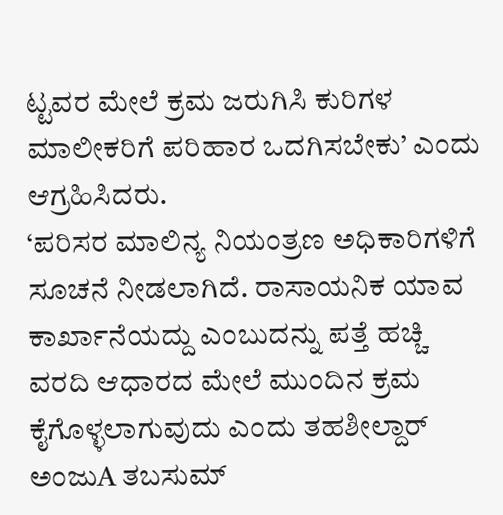ಟ್ಟವರ ಮೇಲೆ ಕ್ರಮ ಜರುಗಿಸಿ ಕುರಿಗಳ ಮಾಲೀಕರಿಗೆ ಪರಿಹಾರ ಒದಗಿಸಬೇಕು’ ಎಂದು ಆಗ್ರಹಿಸಿದರು.
‘ಪರಿಸರ ಮಾಲಿನ್ಯ ನಿಯಂತ್ರಣ ಅಧಿಕಾರಿಗಳಿಗೆ ಸೂಚನೆ ನೀಡಲಾಗಿದೆ. ರಾಸಾಯನಿಕ ಯಾವ ಕಾರ್ಖಾನೆಯದ್ದು ಎಂಬುದನ್ನು ಪತ್ತೆ ಹಚ್ಚಿ ವರದಿ ಆಧಾರದ ಮೇಲೆ ಮುಂದಿನ ಕ್ರಮ ಕೈಗೊಳ್ಳಲಾಗುವುದು ಎಂದು ತಹಶೀಲ್ದಾರ್ ಅಂಜುA ತಬಸುಮ್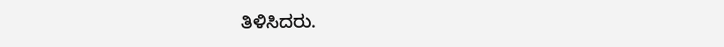ತಿಳಿಸಿದರು.